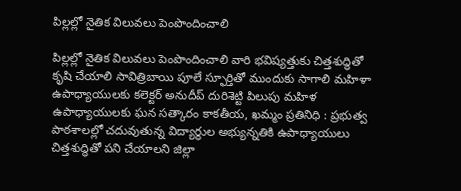పిల్లల్లో నైతిక విలువలు పెంపొందించాలి

పిల్లల్లో నైతిక విలువలు పెంపొందించాలి వారి భవిష్యత్తుకు చిత్తశుద్ధితో కృషి చేయాలి సావిత్రిబాయి పూలే స్ఫూర్తితో ముందుకు సాగాలి మహిళా ఉపాధ్యాయులకు కలెక్టర్ అనుదీప్ దురిశెట్టి పిలుపు మహిళ ఉపాధ్యాయులకు ఘన సత్కారం కాకతీయ, ఖమ్మం ప్రతినిధి : ప్రభుత్వ పాఠశాలల్లో చదువుతున్న విద్యార్థుల అభ్యున్నతికి ఉపాధ్యాయులు చిత్తశుద్ధితో పని చేయాలని జిల్లా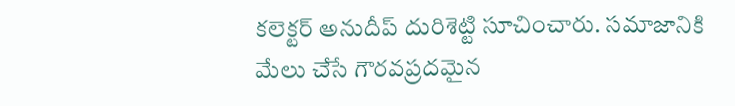కలెక్టర్ అనుదీప్ దురిశెట్టి సూచించారు. సమాజానికి మేలు చేసే గౌరవప్రదమైన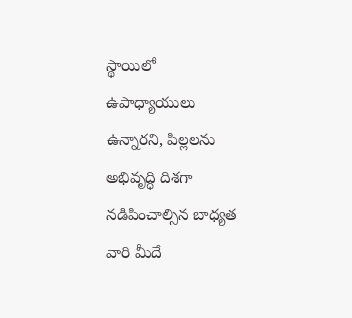స్థాయిలో ఉపాధ్యాయులు ఉన్నారని, పిల్లలను అభివృద్ధి దిశగా నడిపించాల్సిన బాధ్యత వారి మీదే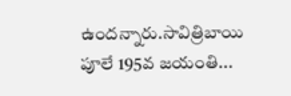ఉందన్నారు.సావిత్రిబాయి పూలే 195వ జయంతి...